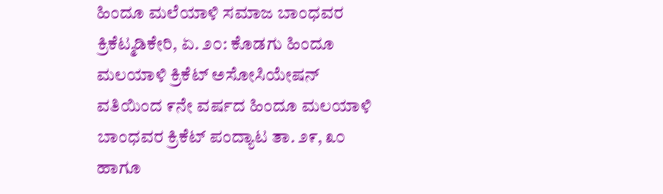ಹಿಂದೂ ಮಲೆಯಾಳಿ ಸಮಾಜ ಬಾಂಧವರ ಕ್ರಿಕೆಟ್ಮಡಿಕೇರಿ, ಏ. ೨೦: ಕೊಡಗು ಹಿಂದೂ ಮಲಯಾಳಿ ಕ್ರಿಕೆಟ್ ಅಸೋಸಿಯೇಷನ್ ವತಿಯಿಂದ ೯ನೇ ವರ್ಷದ ಹಿಂದೂ ಮಲಯಾಳಿ ಬಾಂಧವರ ಕ್ರಿಕೆಟ್ ಪಂದ್ಯಾಟ ತಾ. ೨೯, ೩೦ ಹಾಗೂ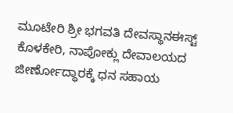ಮೂಟೇರಿ ಶ್ರೀ ಭಗವತಿ ದೇವಸ್ಥಾನಈಸ್ಟ್ ಕೊಳಕೇರಿ, ನಾಪೋಕ್ಲು ದೇವಾಲಯದ ಜೀರ್ಣೋದ್ಧಾರಕ್ಕೆ ಧನ ಸಹಾಯ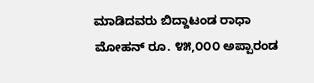ಮಾಡಿದವರು ಬಿದ್ದಾಟಂಡ ರಾಧಾ ಮೋಹನ್ ರೂ. ೪೫,೦೦೦ ಅಪ್ಪಾರಂಡ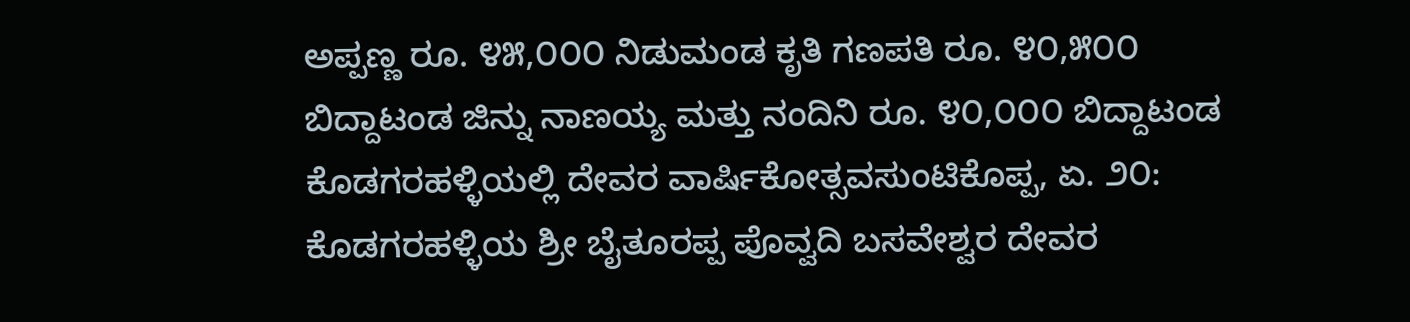ಅಪ್ಪಣ್ಣ ರೂ. ೪೫,೦೦೦ ನಿಡುಮಂಡ ಕೃತಿ ಗಣಪತಿ ರೂ. ೪೦,೫೦೦ ಬಿದ್ದಾಟಂಡ ಜಿನ್ನು ನಾಣಯ್ಯ ಮತ್ತು ನಂದಿನಿ ರೂ. ೪೦,೦೦೦ ಬಿದ್ದಾಟಂಡ
ಕೊಡಗರಹಳ್ಳಿಯಲ್ಲಿ ದೇವರ ವಾರ್ಷಿಕೋತ್ಸವಸುಂಟಿಕೊಪ್ಪ, ಏ. ೨೦: ಕೊಡಗರಹಳ್ಳಿಯ ಶ್ರೀ ಬೈತೂರಪ್ಪ ಪೊವ್ವದಿ ಬಸವೇಶ್ವರ ದೇವರ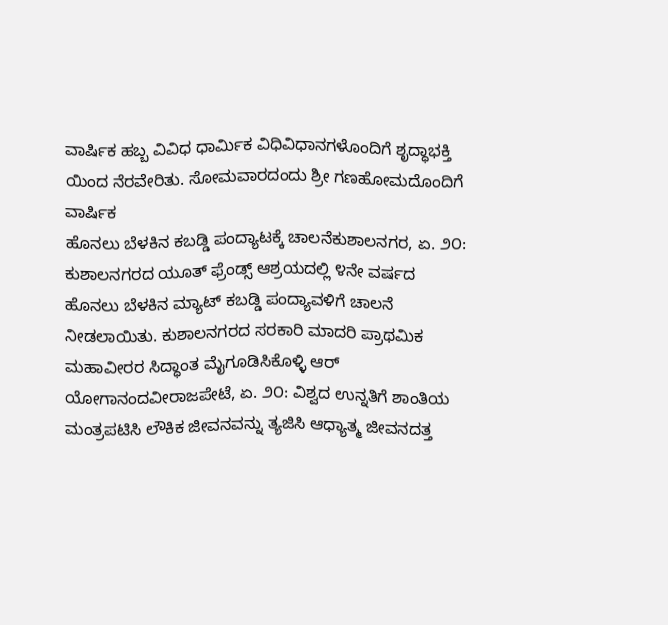ವಾರ್ಷಿಕ ಹಬ್ಬ ವಿವಿಧ ಧಾರ್ಮಿಕ ವಿಧಿವಿಧಾನಗಳೊಂದಿಗೆ ಶೃದ್ಧಾಭಕ್ತಿ ಯಿಂದ ನೆರವೇರಿತು. ಸೋಮವಾರದಂದು ಶ್ರೀ ಗಣಹೋಮದೊಂದಿಗೆ ವಾರ್ಷಿಕ
ಹೊನಲು ಬೆಳಕಿನ ಕಬಡ್ಡಿ ಪಂದ್ಯಾಟಕ್ಕೆ ಚಾಲನೆಕುಶಾಲನಗರ, ಏ. ೨೦: ಕುಶಾಲನಗರದ ಯೂತ್ ಫ್ರೆಂಡ್ಸ್ ಆಶ್ರಯದಲ್ಲಿ ೪ನೇ ವರ್ಷದ ಹೊನಲು ಬೆಳಕಿನ ಮ್ಯಾಟ್ ಕಬಡ್ಡಿ ಪಂದ್ಯಾವಳಿಗೆ ಚಾಲನೆ ನೀಡಲಾಯಿತು. ಕುಶಾಲನಗರದ ಸರಕಾರಿ ಮಾದರಿ ಪ್ರಾಥಮಿಕ
ಮಹಾವೀರರ ಸಿದ್ಧಾಂತ ಮೈಗೂಡಿಸಿಕೊಳ್ಳಿ ಆರ್ ಯೋಗಾನಂದವೀರಾಜಪೇಟೆ, ಏ. ೨೦: ವಿಶ್ವದ ಉನ್ನತಿಗೆ ಶಾಂತಿಯ ಮಂತ್ರಪಟಿಸಿ ಲೌಕಿಕ ಜೀವನವನ್ನು ತ್ಯಜಿಸಿ ಆಧ್ಯಾತ್ಮ ಜೀವನದತ್ತ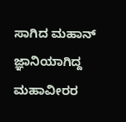ಸಾಗಿದ ಮಹಾನ್ ಜ್ಞಾನಿಯಾಗಿದ್ದ ಮಹಾವೀರರ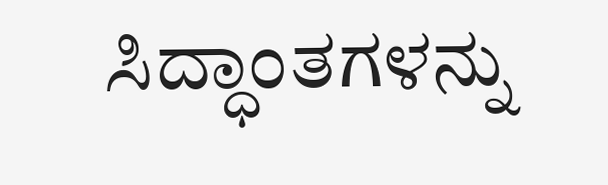ಸಿದ್ಧಾಂತಗಳನ್ನು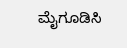ಮೈಗೂಡಿಸಿ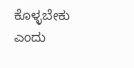ಕೊಳ್ಳಬೇಕು ಎಂದು